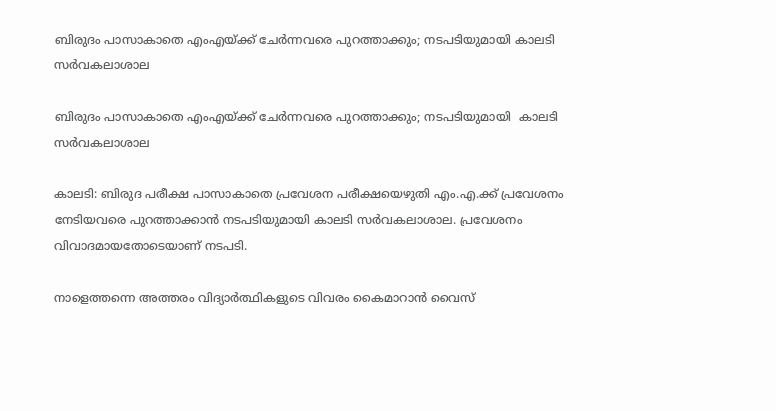ബിരുദം പാസാകാതെ എംഎയ്ക്ക് ചേര്‍ന്നവരെ പുറത്താക്കും; നടപടിയുമായി കാലടി സര്‍വകലാശാല

ബിരുദം പാസാകാതെ എംഎയ്ക്ക് ചേര്‍ന്നവരെ പുറത്താക്കും; നടപടിയുമായി  കാലടി സര്‍വകലാശാല

കാലടി: ബിരുദ പരീക്ഷ പാസാകാതെ പ്രവേശന പരീക്ഷയെഴുതി എം.എ.ക്ക് പ്രവേശനം നേടിയവരെ പുറത്താക്കാന്‍ നടപടിയുമായി കാലടി സര്‍വകലാശാല. പ്രവേശനം വിവാദമായതോടെയാണ് നടപടി.

നാളെത്തന്നെ അത്തരം വിദ്യാര്‍ത്ഥികളുടെ വിവരം കൈമാറാന്‍ വൈസ്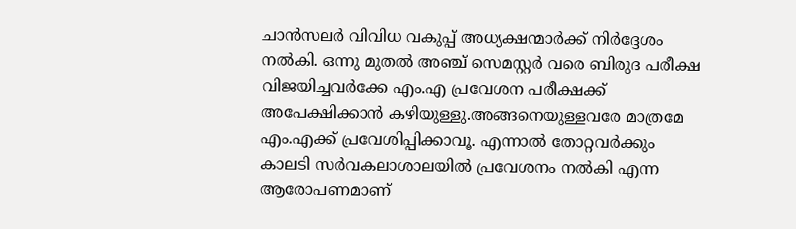ചാന്‍സലര്‍ വിവിധ വകുപ്പ് അധ്യക്ഷന്മാര്‍ക്ക് നിര്‍ദ്ദേശം നല്‍കി. ഒന്നു മുതല്‍ അഞ്ച് സെമസ്റ്റര്‍ വരെ ബിരുദ പരീക്ഷ വിജയിച്ചവര്‍ക്കേ എം.എ പ്രവേശന പരീക്ഷക്ക് അപേക്ഷിക്കാന്‍ കഴിയുള്ളു.അങ്ങനെയുള്ളവരേ മാത്രമേ എം.എക്ക് പ്രവേശിപ്പിക്കാവൂ. എന്നാല്‍ തോറ്റവര്‍ക്കും കാലടി സര്‍വകലാശാലയില്‍ പ്രവേശനം നല്‍കി എന്ന ആരോപണമാണ്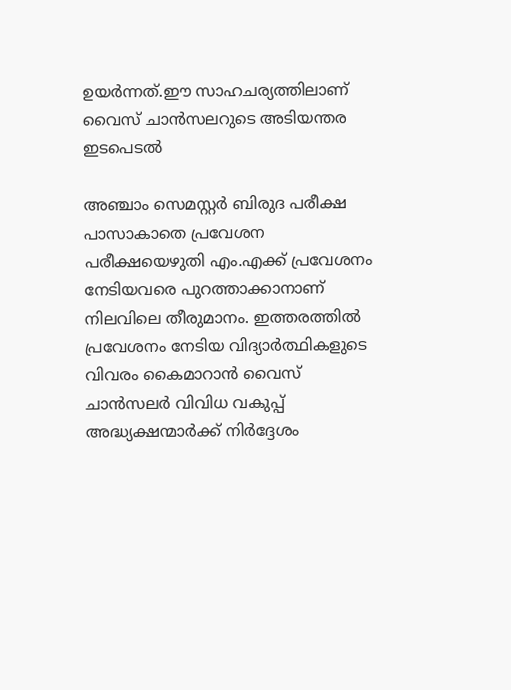ഉയര്‍ന്നത്.ഈ സാഹചര്യത്തിലാണ് വൈസ് ചാന്‍സലറുടെ അടിയന്തര ഇടപെടല്‍

അഞ്ചാം സെമസ്റ്റര്‍ ബിരുദ പരീക്ഷ പാസാകാതെ പ്രവേശന പരീക്ഷയെഴുതി എം.എക്ക് പ്രവേശനം നേടിയവരെ പുറത്താക്കാനാണ് നിലവിലെ തീരുമാനം. ഇത്തരത്തില്‍ പ്രവേശനം നേടിയ വിദ്യാര്‍ത്ഥികളുടെ വിവരം കൈമാറാന്‍ വൈസ് ചാന്‍സലര്‍ വിവിധ വകുപ്പ് അദ്ധ്യക്ഷന്മാര്‍ക്ക് നിര്‍ദ്ദേശം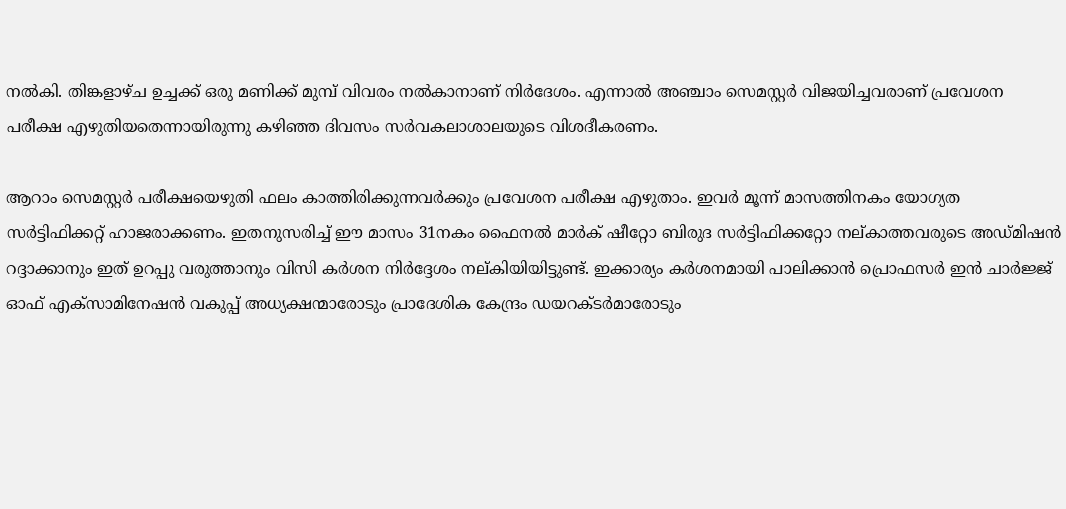നല്‍കി. തിങ്കളാഴ്ച ഉച്ചക്ക് ഒരു മണിക്ക് മുമ്പ് വിവരം നല്‍കാനാണ് നിര്‍ദേശം. എന്നാല്‍ അ‌ഞ്ചാം സെമസ്റ്റര്‍ വിജയിച്ചവരാണ് പ്രവേശന പരീക്ഷ എഴുതിയതെന്നായിരുന്നു കഴിഞ്ഞ ദിവസം സര്‍വകലാശാലയുടെ വിശദീകരണം.

ആറാം സെമസ്റ്റർ പരീക്ഷയെഴുതി ഫലം കാത്തിരിക്കുന്നവര്‍ക്കും പ്രവേശന പരീക്ഷ എഴുതാം. ഇവര്‍ മൂന്ന് മാസത്തിനകം യോഗ്യത സര്‍ട്ടിഫിക്കറ്റ് ഹാജരാക്കണം. ഇതനുസരിച്ച്‌ ഈ മാസം 31നകം ഫൈനല്‍ മാര്‍ക് ഷീറ്റോ ബിരുദ സര്‍ട്ടിഫിക്കറ്റോ നല്കാത്തവരുടെ അഡ്മിഷന്‍ റദ്ദാക്കാനും ഇത് ഉറപ്പു വരുത്താനും വിസി കര്‍ശന നിര്‍ദ്ദേശം നല്കിയിയിട്ടുണ്ട്. ഇക്കാര്യം കര്‍ശനമായി പാലിക്കാന്‍ പ്രൊഫസര്‍ ഇന്‍ ചാര്‍ജ്ജ് ഓഫ് എക്സാമിനേഷന്‍ വകുപ്പ് അധ്യക്ഷന്മാരോടും പ്രാദേശിക കേന്ദ്രം ഡയറക്ടര്‍മാരോടും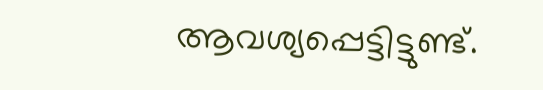ആവശ്യപ്പെട്ടിട്ടുണ്ട്.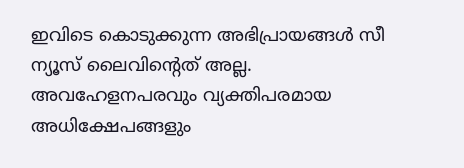ഇവിടെ കൊടുക്കുന്ന അഭിപ്രായങ്ങള്‍ സീ ന്യൂസ് ലൈവിന്റെത് അല്ല. അവഹേളനപരവും വ്യക്തിപരമായ അധിക്ഷേപങ്ങളും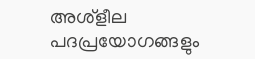അശ്‌ളീല പദപ്രയോഗങ്ങളും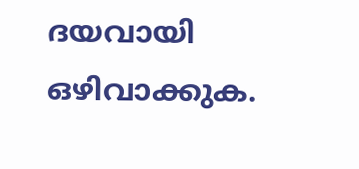ദയവായി ഒഴിവാക്കുക.